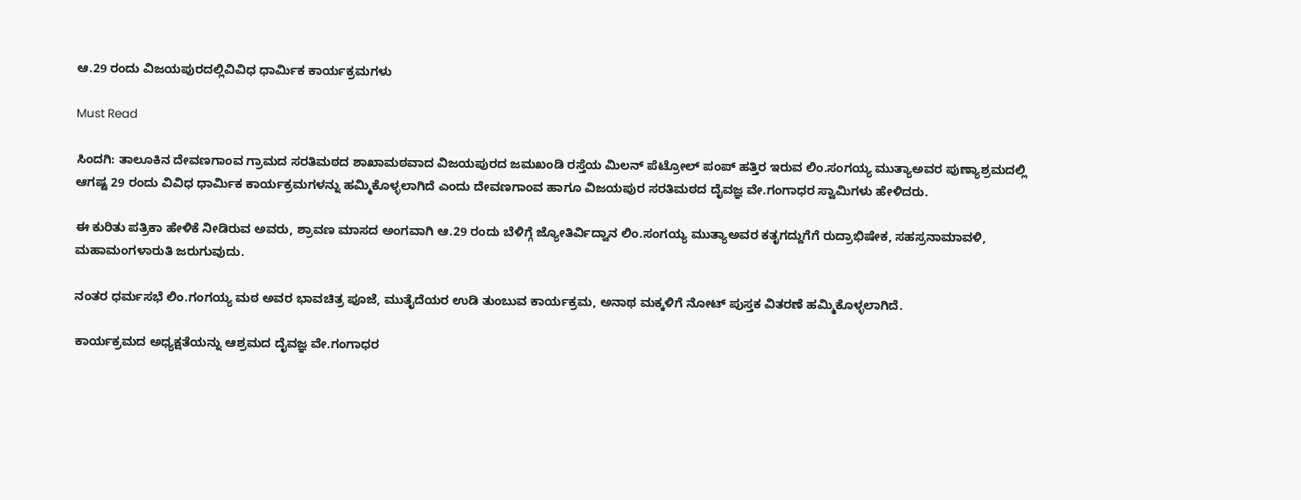ಆ.29 ರಂದು ವಿಜಯಪುರದಲ್ಲಿವಿವಿಧ ಧಾರ್ಮಿಕ ಕಾರ್ಯಕ್ರಮಗಳು

Must Read

ಸಿಂದಗಿ: ತಾಲೂಕಿನ ದೇವಣಗಾಂವ ಗ್ರಾಮದ ಸರತಿಮಠದ ಶಾಖಾಮಠವಾದ ವಿಜಯಪುರದ ಜಮಖಂಡಿ ರಸ್ತೆಯ ಮಿಲನ್ ಪೆಟ್ರೋಲ್ ಪಂಪ್ ಹತ್ತಿರ ಇರುವ ಲಿಂ.ಸಂಗಯ್ಯ ಮುತ್ಯಾಅವರ ಪುಣ್ಯಾಶ್ರಮದಲ್ಲಿ ಆಗಷ್ಟ 29 ರಂದು ವಿವಿಧ ಧಾರ್ಮಿಕ ಕಾರ್ಯಕ್ರಮಗಳನ್ನು ಹಮ್ಮಿಕೊಳ್ಳಲಾಗಿದೆ ಎಂದು ದೇವಣಗಾಂವ ಹಾಗೂ ವಿಜಯಪುರ ಸರತಿಮಠದ ದೈವಜ್ಞ ವೇ.ಗಂಗಾಧರ ಸ್ವಾಮಿಗಳು ಹೇಳಿದರು.

ಈ ಕುರಿತು ಪತ್ರಿಕಾ ಹೇಳಿಕೆ ನೀಡಿರುವ ಅವರು, ಶ್ರಾವಣ ಮಾಸದ ಅಂಗವಾಗಿ ಆ.29 ರಂದು ಬೆಳಿಗ್ಗೆ ಜ್ಯೋತಿರ್ವಿದ್ವಾನ ಲಿಂ.ಸಂಗಯ್ಯ ಮುತ್ಯಾಅವರ ಕತೃಗದ್ದುಗೆಗೆ ರುದ್ರಾಭಿಷೇಕ, ಸಹಸ್ರನಾಮಾವಳಿ, ಮಹಾಮಂಗಳಾರುತಿ ಜರುಗುವುದು.

ನಂತರ ಧರ್ಮಸಭೆ ಲಿಂ.ಗಂಗಯ್ಯ ಮಠ ಅವರ ಭಾವಚಿತ್ರ ಪೂಜೆ, ಮುತೈದೆಯರ ಉಡಿ ತುಂಬುವ ಕಾರ್ಯಕ್ರಮ, ಅನಾಥ ಮಕ್ಕಳಿಗೆ ನೋಟ್ ಪುಸ್ತಕ ವಿತರಣೆ ಹಮ್ಮಿಕೊಳ್ಳಲಾಗಿದೆ.

ಕಾರ್ಯಕ್ರಮದ ಅಧ್ಯಕ್ಷತೆಯನ್ನು ಆಶ್ರಮದ ದೈವಜ್ಞ ವೇ.ಗಂಗಾಧರ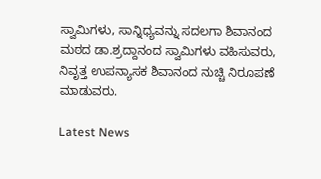ಸ್ವಾಮಿಗಳು, ಸಾನ್ನಿಧ್ಯವನ್ನು ಸದಲಗಾ ಶಿವಾನಂದ ಮಠದ ಡಾ.ಶ್ರದ್ದಾನಂದ ಸ್ವಾಮಿಗಳು ವಹಿಸುವರು, ನಿವೃತ್ತ ಉಪನ್ಯಾಸಕ ಶಿವಾನಂದ ನುಚ್ಚಿ ನಿರೂಪಣೆ ಮಾಡುವರು.

Latest News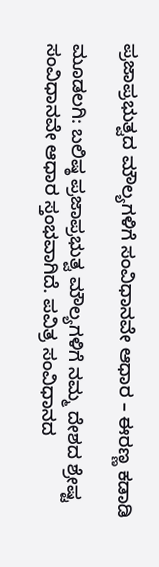ಪ್ರಜಾಪ್ರಭುತ್ವದ ಮೌಲ್ಯಗಳಿಗೆ ಸಂವಿಧಾನವೇ ಆಧಾರ – ಈರಣ್ಣ ಕಡಾಡಿ

ಮೂಡಲಗಿ: ಬಲಿಷ್ಠ ಪ್ರಜಾಪ್ರಭುತ್ವ ಮೌಲ್ಯಗಳಿಗೆ ನಮ್ಮ ದೇಶದ ಶ್ರೇಷ್ಟ ಸಂವಿಧಾನವೇ ಆಧಾರ ಸ್ತಂಭವಾಗಿದೆ. ಪವಿತ್ರ ಸಂವಿಧಾನದ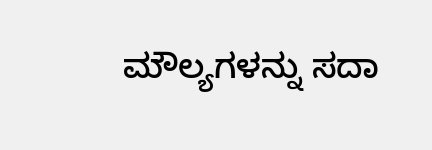ಮೌಲ್ಯಗಳನ್ನು ಸದಾ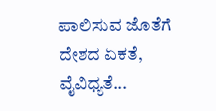ಪಾಲಿಸುವ ಜೊತೆಗೆ ದೇಶದ ಏಕತೆ, ವೈವಿಧ್ಯತೆ...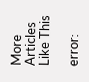More Articles Like This

error: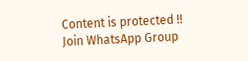Content is protected !!
Join WhatsApp Group